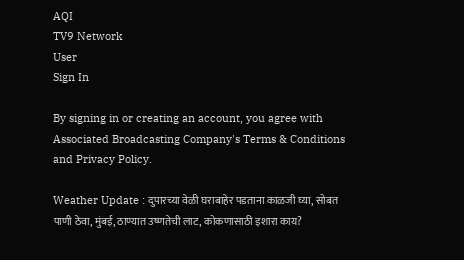AQI
TV9 Network
User
Sign In

By signing in or creating an account, you agree with Associated Broadcasting Company's Terms & Conditions and Privacy Policy.

Weather Update : दुपारच्या वेळी घराबाहेर पडताना काळजी घ्या, सोबत पाणी ठेवा, मुंबई, ठाण्यात उष्णतेची लाट, कोकणासाठी इशारा काय?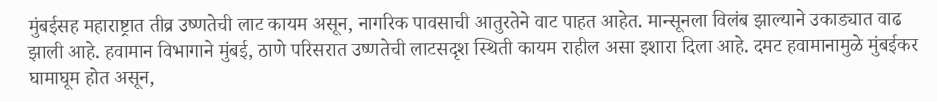मुंबईसह महाराष्ट्रात तीव्र उष्णतेची लाट कायम असून, नागरिक पावसाची आतुरतेने वाट पाहत आहेत. मान्सूनला विलंब झाल्याने उकाड्यात वाढ झाली आहे. हवामान विभागाने मुंबई, ठाणे परिसरात उष्णतेची लाटसदृश स्थिती कायम राहील असा इशारा दिला आहे. दमट हवामानामुळे मुंबईकर घामाघूम होत असून,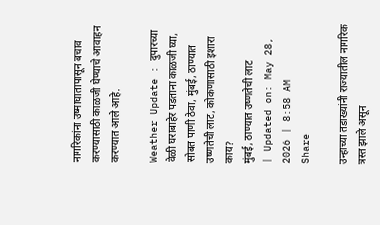नागरिकांना उष्माघातापासून बचाव करण्यासाठी काळजी घेण्याचे आवाहन करण्यात आले आहे.

Weather Update : दुपारच्या वेळी घराबाहेर पडताना काळजी घ्या, सोबत पाणी ठेवा, मुंबई, ठाण्यात उष्णतेची लाट, कोकणासाठी इशारा काय?
मुंबई, ठाण्यात उष्णतेची लाट
| Updated on: May 28, 2026 | 8:58 AM
Share

उन्हाच्या तडाख्यांनी राज्यातील नागरिक त्रस्त झाले असून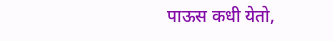पाऊस कधी येतो,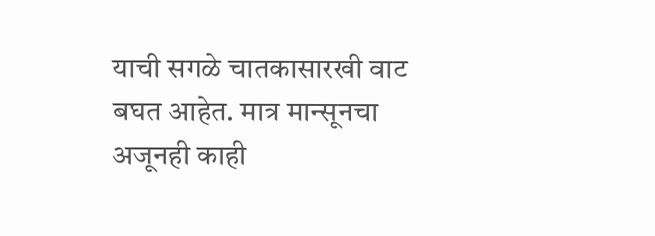याची सगळे चातकासारखी वाट बघत आहेत. मात्र मान्सूनचा अजूनही काही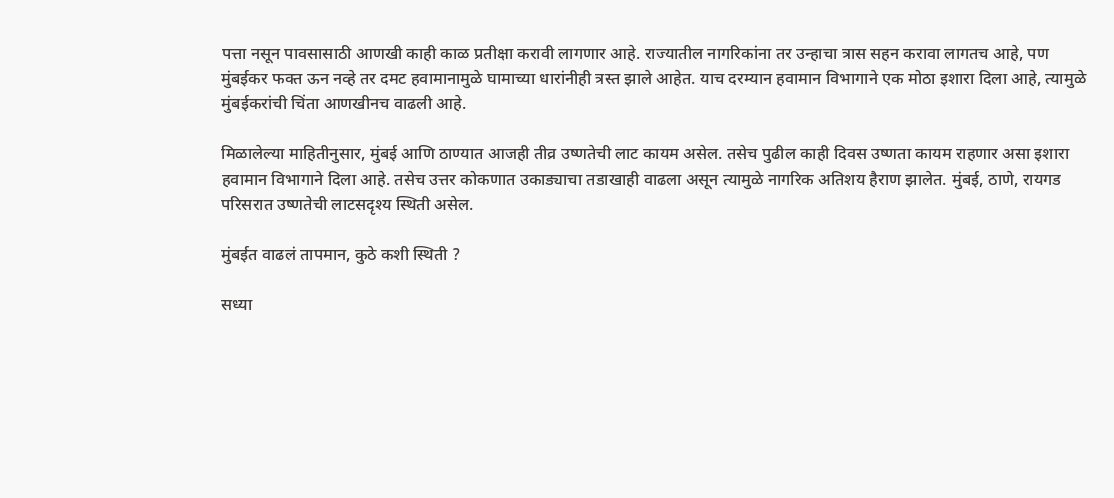पत्ता नसून पावसासाठी आणखी काही काळ प्रतीक्षा करावी लागणार आहे. राज्यातील नागरिकांना तर उन्हाचा त्रास सहन करावा लागतच आहे, पण मुंबईकर फक्त ऊन नव्हे तर दमट हवामानामुळे घामाच्या धारांनीही त्रस्त झाले आहेत. याच दरम्यान हवामान विभागाने एक मोठा इशारा दिला आहे, त्यामुळे मुंबईकरांची चिंता आणखीनच वाढली आहे.

मिळालेल्या माहितीनुसार, मुंबई आणि ठाण्यात आजही तीव्र उष्णतेची लाट कायम असेल. तसेच पुढील काही दिवस उष्णता कायम राहणार असा इशारा हवामान विभागाने दिला आहे. तसेच उत्तर कोकणात उकाड्याचा तडाखाही वाढला असून त्यामुळे नागरिक अतिशय हैराण झालेत. मुंबई, ठाणे, रायगड परिसरात उष्णतेची लाटसदृश्य स्थिती असेल.

मुंबईत वाढलं तापमान, कुठे कशी स्थिती ?

सध्या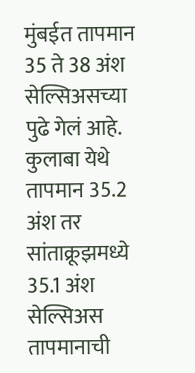मुंबईत तापमान 35 ते 38 अंश सेल्सिअसच्या पुढे गेलं आहे. कुलाबा येथे तापमान 35.2 अंश तर सांताक्रूझमध्ये 35.1 अंश सेल्सिअस तापमानाची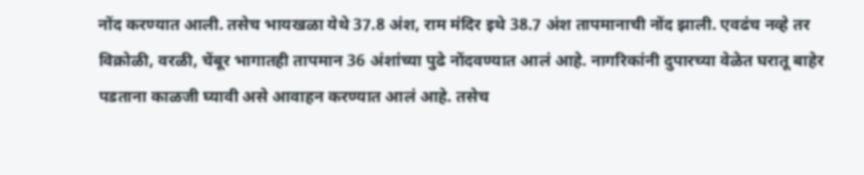नोंद करण्यात आली. तसेच भायखळा येथे 37.8 अंश, राम मंदिर इथे 38.7 अंश तापमानाची नोंद झाली. एवढंच नव्हे तर विक्रोळी, वरळी, चेंबूर भागातही तापमान 36 अंशांच्या पुढे नोंदवण्यात आलं आहे. नागरिकांनी दुपारच्या वेळेत घरातू बाहेर पडताना काळजी घ्यावी असे आवाहन करण्यात आलं आहे. तसेच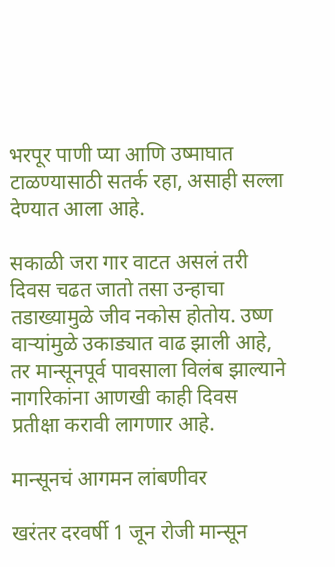भरपूर पाणी प्या आणि उष्माघात टाळण्यासाठी सतर्क रहा, असाही सल्ला देण्यात आला आहे.

सकाळी जरा गार वाटत असलं तरी दिवस चढत जातो तसा उन्हाचा तडाख्यामुळे जीव नकोस होतोय. उष्ण वाऱ्यांमुळे उकाड्यात वाढ झाली आहे, तर मान्सूनपूर्व पावसाला विलंब झाल्याने नागरिकांना आणखी काही दिवस प्रतीक्षा करावी लागणार आहे.

मान्सूनचं आगमन लांबणीवर

खरंतर दरवर्षी 1 जून रोजी मान्सून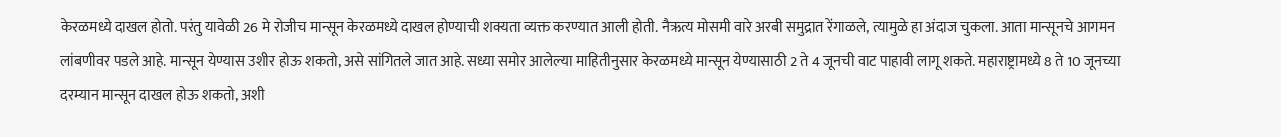केरळमध्ये दाखल होतो. परंतु यावेळी 26 मे रोजीच मान्सून केरळमध्ये दाखल होण्याची शक्यता व्यक्त करण्यात आली होती. नैऋत्य मोसमी वारे अरबी समुद्रात रेंगाळले, त्यामुळे हा अंदाज चुकला. आता मान्सूनचे आगमन लांबणीवर पडले आहे. मान्सून येण्यास उशीर होऊ शकतो, असे सांगितले जात आहे. सध्या समोर आलेल्या माहितीनुसार केरळमध्ये मान्सून येण्यासाठी 2 ते 4 जूनची वाट पाहावी लागू शकते. महाराष्ट्रामध्ये 8 ते 10 जूनच्या दरम्यान मान्सून दाखल होऊ शकतो, अशी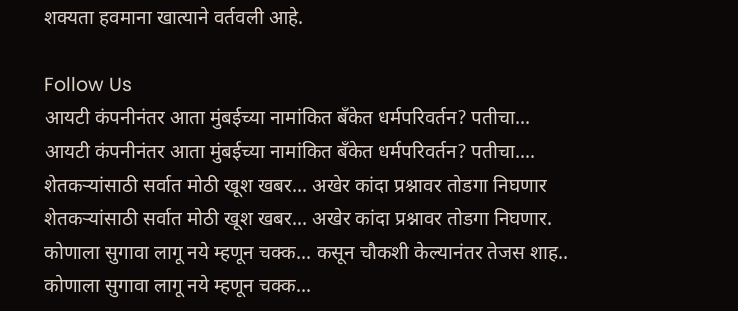शक्यता हवमाना खात्याने वर्तवली आहे.

Follow Us
आयटी कंपनीनंतर आता मुंबईच्या नामांकित बँकेत धर्मपरिवर्तन? पतीचा...
आयटी कंपनीनंतर आता मुंबईच्या नामांकित बँकेत धर्मपरिवर्तन? पतीचा....
शेतकऱ्यांसाठी सर्वात मोठी खूश खबर... अखेर कांदा प्रश्नावर तोडगा निघणार
शेतकऱ्यांसाठी सर्वात मोठी खूश खबर... अखेर कांदा प्रश्नावर तोडगा निघणार.
कोणाला सुगावा लागू नये म्हणून चक्क... कसून चौकशी केल्यानंतर तेजस शाह..
कोणाला सुगावा लागू नये म्हणून चक्क...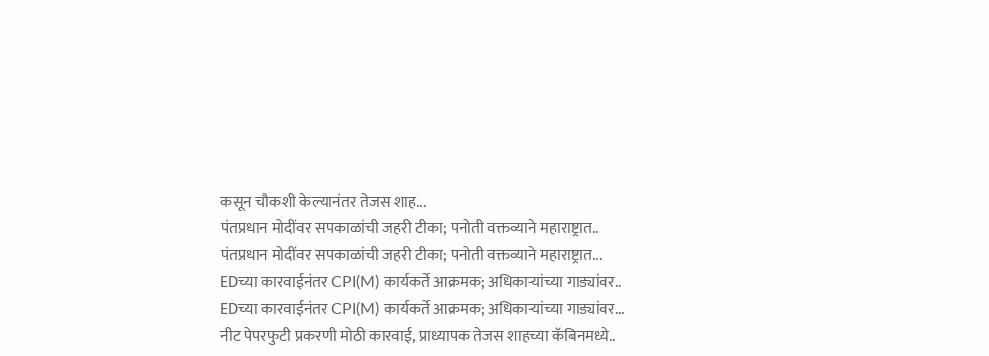कसून चौकशी केल्यानंतर तेजस शाह...
पंतप्रधान मोदींवर सपकाळांची जहरी टीका; पनोती वक्तव्याने महाराष्ट्रात..
पंतप्रधान मोदींवर सपकाळांची जहरी टीका; पनोती वक्तव्याने महाराष्ट्रात...
EDच्या कारवाईनंतर CPI(M) कार्यकर्ते आक्रमक; अधिकाऱ्यांच्या गाड्यांवर..
EDच्या कारवाईनंतर CPI(M) कार्यकर्ते आक्रमक; अधिकाऱ्यांच्या गाड्यांवर...
नीट पेपरफुटी प्रकरणी मोठी कारवाई, प्राध्यापक तेजस शाहच्या कॅबिनमध्ये..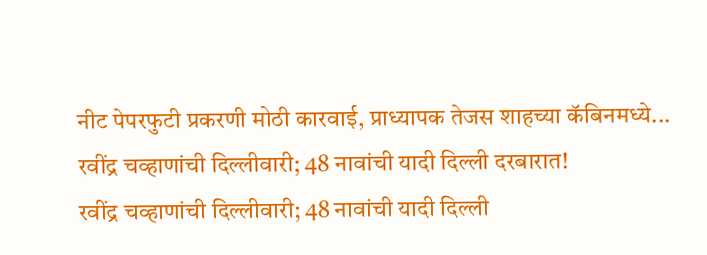नीट पेपरफुटी प्रकरणी मोठी कारवाई, प्राध्यापक तेजस शाहच्या कॅबिनमध्ये...
रवींद्र चव्हाणांची दिल्लीवारी; 48 नावांची यादी दिल्ली दरबारात!
रवींद्र चव्हाणांची दिल्लीवारी; 48 नावांची यादी दिल्ली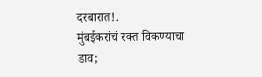दरबारात!.
मुंबईकरांचं रक्त विकण्याचा डाव;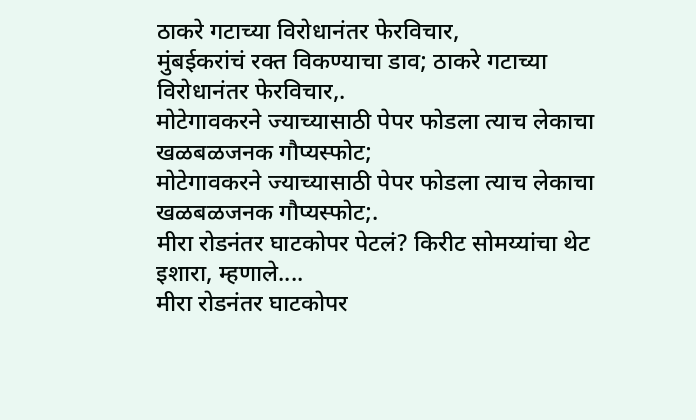ठाकरे गटाच्या विरोधानंतर फेरविचार,
मुंबईकरांचं रक्त विकण्याचा डाव; ठाकरे गटाच्या विरोधानंतर फेरविचार,.
मोटेगावकरने ज्याच्यासाठी पेपर फोडला त्याच लेकाचा खळबळजनक गौप्यस्फोट;
मोटेगावकरने ज्याच्यासाठी पेपर फोडला त्याच लेकाचा खळबळजनक गौप्यस्फोट;.
मीरा रोडनंतर घाटकोपर पेटलं? किरीट सोमय्यांचा थेट इशारा, म्हणाले....
मीरा रोडनंतर घाटकोपर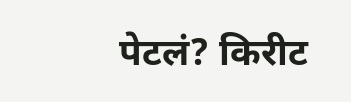पेटलं? किरीट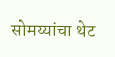सोमय्यांचा थेट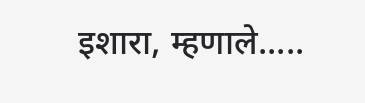इशारा, म्हणाले.....